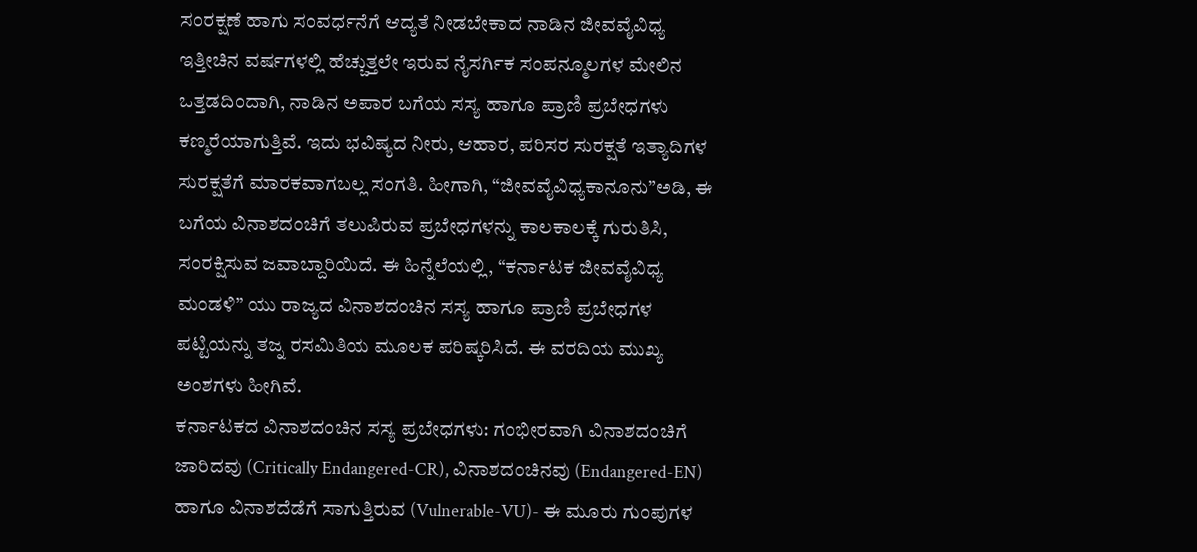ಸಂರಕ್ಷಣೆ ಹಾಗು ಸಂವರ್ಧನೆಗೆ ಆದ್ಯತೆ ನೀಡಬೇಕಾದ ನಾಡಿನ ಜೀವವೈವಿಧ್ಯ
ಇತ್ತೀಚಿನ ವರ್ಷಗಳಲ್ಲಿ ಹೆಚ್ಚುತ್ತಲೇ ಇರುವ ನೈಸರ್ಗಿಕ ಸಂಪನ್ಮೂಲಗಳ ಮೇಲಿನ ಒತ್ತಡದಿಂದಾಗಿ, ನಾಡಿನ ಅಪಾರ ಬಗೆಯ ಸಸ್ಯ ಹಾಗೂ ಪ್ರಾಣಿ ಪ್ರಬೇಧಗಳು ಕಣ್ಮರೆಯಾಗುತ್ತಿವೆ. ಇದು ಭವಿಷ್ಯದ ನೀರು, ಆಹಾರ, ಪರಿಸರ ಸುರಕ್ಷತೆ ಇತ್ಯಾದಿಗಳ ಸುರಕ್ಷತೆಗೆ ಮಾರಕವಾಗಬಲ್ಲ ಸಂಗತಿ. ಹೀಗಾಗಿ, “ಜೀವವೈವಿಧ್ಯಕಾನೂನು”ಅಡಿ, ಈ ಬಗೆಯ ವಿನಾಶದಂಚಿಗೆ ತಲುಪಿರುವ ಪ್ರಬೇಧಗಳನ್ನು ಕಾಲಕಾಲಕ್ಕೆ ಗುರುತಿಸಿ, ಸಂರಕ್ಷಿಸುವ ಜವಾಬ್ದಾರಿಯಿದೆ. ಈ ಹಿನ್ನೆಲೆಯಲ್ಲಿ, “ಕರ್ನಾಟಕ ಜೀವವೈವಿಧ್ಯ ಮಂಡಳಿ” ಯು ರಾಜ್ಯದ ವಿನಾಶದಂಚಿನ ಸಸ್ಯ ಹಾಗೂ ಪ್ರಾಣಿ ಪ್ರಬೇಧಗಳ ಪಟ್ಟಿಯನ್ನು ತಜ್ನ ರಸಮಿತಿಯ ಮೂಲಕ ಪರಿಷ್ಕರಿಸಿದೆ. ಈ ವರದಿಯ ಮುಖ್ಯ ಅಂಶಗಳು ಹೀಗಿವೆ.
ಕರ್ನಾಟಕದ ವಿನಾಶದಂಚಿನ ಸಸ್ಯ ಪ್ರಬೇಧಗಳು: ಗಂಭೀರವಾಗಿ ವಿನಾಶದಂಚಿಗೆ ಜಾರಿದವು (Critically Endangered-CR), ವಿನಾಶದಂಚಿನವು (Endangered-EN) ಹಾಗೂ ವಿನಾಶದೆಡೆಗೆ ಸಾಗುತ್ತಿರುವ (Vulnerable-VU)- ಈ ಮೂರು ಗುಂಪುಗಳ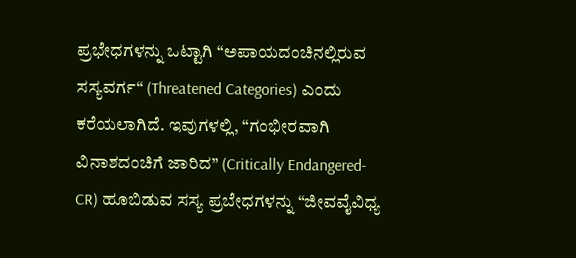ಪ್ರಭೇಧಗಳನ್ನು ಒಟ್ಟಾಗಿ “ಅಪಾಯದಂಚಿನಲ್ಲಿರುವ ಸಸ್ಯವರ್ಗ“ (Threatened Categories) ಎಂದು ಕರೆಯಲಾಗಿದೆ. ಇವುಗಳಲ್ಲಿ, “ಗಂಭೀರವಾಗಿ ವಿನಾಶದಂಚಿಗೆ ಜಾರಿದ” (Critically Endangered-CR) ಹೂಬಿಡುವ ಸಸ್ಯ ಪ್ರಬೇಧಗಳನ್ನು “ಜೀವವೈವಿಧ್ಯ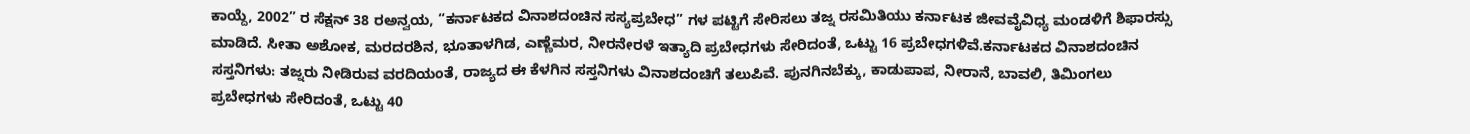ಕಾಯ್ದೆ, 2002” ರ ಸೆಕ್ಷನ್ 38 ರಅನ್ವಯ, “ಕರ್ನಾಟಕದ ವಿನಾಶದಂಚಿನ ಸಸ್ಯಪ್ರಬೇಧ” ಗಳ ಪಟ್ಟಿಗೆ ಸೇರಿಸಲು ತಜ್ನ ರಸಮಿತಿಯು ಕರ್ನಾಟಕ ಜೀವವೈವಿಧ್ಯ ಮಂಡಳಿಗೆ ಶಿಫಾರಸ್ಸು ಮಾಡಿದೆ. ಸೀತಾ ಅಶೋಕ, ಮರದರಶಿನ, ಭೂತಾಳಗಿಡ, ಎಣ್ಣೆಮರ, ನೀರನೇರಳೆ ಇತ್ಯಾದಿ ಪ್ರಬೇಧಗಳು ಸೇರಿದಂತೆ, ಒಟ್ಟು 16 ಪ್ರಬೇಧಗಳಿವೆ.ಕರ್ನಾಟಕದ ವಿನಾಶದಂಚಿನ ಸಸ್ತನಿಗಳು: ತಜ್ನರು ನೀಡಿರುವ ವರದಿಯಂತೆ, ರಾಜ್ಯದ ಈ ಕೆಳಗಿನ ಸಸ್ತನಿಗಳು ವಿನಾಶದಂಚಿಗೆ ತಲುಪಿವೆ. ಪುನಗಿನಬೆಕ್ಕು, ಕಾಡುಪಾಪ, ನೀರಾನೆ, ಬಾವಲಿ, ತಿಮಿಂಗಲು ಪ್ರಬೇಧಗಳು ಸೇರಿದಂತೆ, ಒಟ್ಟು 40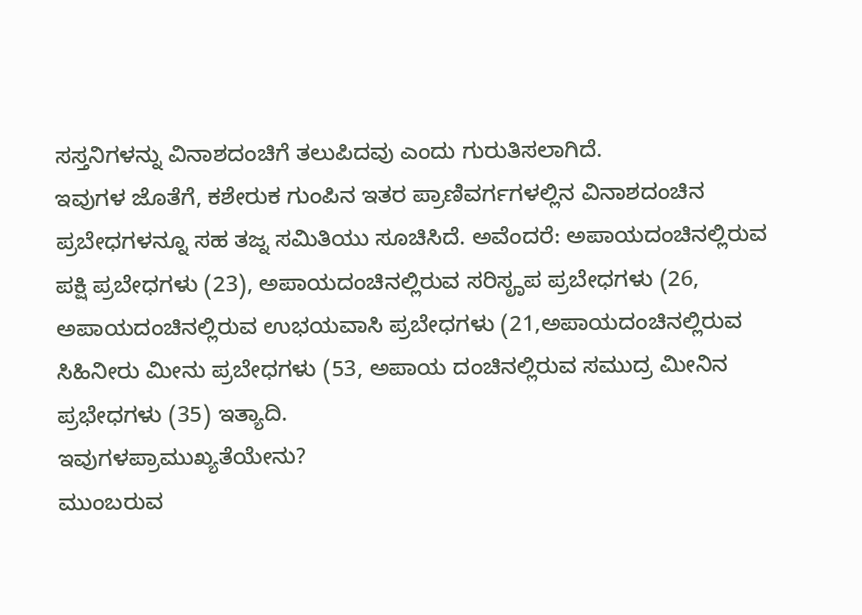ಸಸ್ತನಿಗಳನ್ನು ವಿನಾಶದಂಚಿಗೆ ತಲುಪಿದವು ಎಂದು ಗುರುತಿಸಲಾಗಿದೆ.
ಇವುಗಳ ಜೊತೆಗೆ, ಕಶೇರುಕ ಗುಂಪಿನ ಇತರ ಪ್ರಾಣಿವರ್ಗಗಳಲ್ಲಿನ ವಿನಾಶದಂಚಿನ ಪ್ರಬೇಧಗಳನ್ನೂ ಸಹ ತಜ್ನ ಸಮಿತಿಯು ಸೂಚಿಸಿದೆ. ಅವೆಂದರೆ: ಅಪಾಯದಂಚಿನಲ್ಲಿರುವ ಪಕ್ಷಿ ಪ್ರಬೇಧಗಳು (23), ಅಪಾಯದಂಚಿನಲ್ಲಿರುವ ಸರಿಸೄಪ ಪ್ರಬೇಧಗಳು (26, ಅಪಾಯದಂಚಿನಲ್ಲಿರುವ ಉಭಯವಾಸಿ ಪ್ರಬೇಧಗಳು (21,ಅಪಾಯದಂಚಿನಲ್ಲಿರುವ ಸಿಹಿನೀರು ಮೀನು ಪ್ರಬೇಧಗಳು (53, ಅಪಾಯ ದಂಚಿನಲ್ಲಿರುವ ಸಮುದ್ರ ಮೀನಿನ ಪ್ರಭೇಧಗಳು (35) ಇತ್ಯಾದಿ.
ಇವುಗಳಪ್ರಾಮುಖ್ಯತೆಯೇನು?
ಮುಂಬರುವ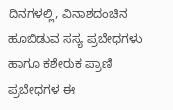ದಿನಗಳಲ್ಲಿ, ವಿನಾಶದಂಚಿನ ಹೂಬಿಡುವ ಸಸ್ಯ ಪ್ರಬೇಧಗಳು ಹಾಗೂ ಕಶೇರುಕ ಪ್ರಾಣಿ ಪ್ರಬೇಧಗಳ ಈ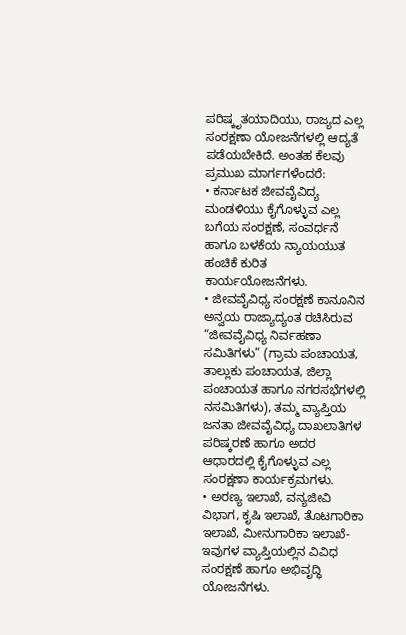ಪರಿಷ್ಕೃತಯಾದಿಯು, ರಾಜ್ಯದ ಎಲ್ಲ ಸಂರಕ್ಷಣಾ ಯೋಜನೆಗಳಲ್ಲಿ ಆದ್ಯತೆ ಪಡೆಯಬೇಕಿದೆ. ಅಂತಹ ಕೆಲವು ಪ್ರಮುಖ ಮಾರ್ಗಗಳೆಂದರೆ:
• ಕರ್ನಾಟಕ ಜೀವವೈವಿದ್ಯ ಮಂಡಳಿಯು ಕೈಗೊಳ್ಳುವ ಎಲ್ಲ ಬಗೆಯ ಸಂರಕ್ಷಣೆ, ಸಂವರ್ಧನೆ ಹಾಗೂ ಬಳಕೆಯ ನ್ಯಾಯಯುತ ಹಂಚಿಕೆ ಕುರಿತ ಕಾರ್ಯಯೋಜನೆಗಳು.
• ಜೀವವೈವಿಧ್ಯ ಸಂರಕ್ಷಣೆ ಕಾನೂನಿನ ಅನ್ವಯ ರಾಜ್ಯಾದ್ಯಂತ ರಚಿಸಿರುವ “ಜೀವವೈವಿಧ್ಯ ನಿರ್ವಹಣಾ ಸಮಿತಿಗಳು” (ಗ್ರಾಮ ಪಂಚಾಯತ, ತಾಲ್ಲುಕು ಪಂಚಾಯತ, ಜಿಲ್ಲಾ ಪಂಚಾಯತ ಹಾಗೂ ನಗರಸಭೆಗಳಲ್ಲಿ ನಸಮಿತಿಗಳು), ತಮ್ಮ ವ್ಯಾಪ್ತಿಯ ಜನತಾ ಜೀವವೈವಿಧ್ಯ ದಾಖಲಾತಿಗಳ ಪರಿಷ್ಕರಣೆ ಹಾಗೂ ಅದರ ಆಧಾರದಲ್ಲಿ ಕೈಗೊಳ್ಳುವ ಎಲ್ಲ ಸಂರಕ್ಷಣಾ ಕಾರ್ಯಕ್ರಮಗಳು.
• ಅರಣ್ಯ ಇಲಾಖೆ, ವನ್ಯಜೀವಿ ವಿಭಾಗ, ಕೃಷಿ ಇಲಾಖೆ, ತೊಟಗಾರಿಕಾ ಇಲಾಖೆ, ಮೀನುಗಾರಿಕಾ ಇಲಾಖೆ- ಇವುಗಳ ವ್ಯಾಪ್ತಿಯಲ್ಲಿನ ವಿವಿಧ ಸಂರಕ್ಷಣೆ ಹಾಗೂ ಅಭಿವೃದ್ಧಿ ಯೋಜನೆಗಳು.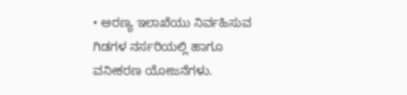• ಅರಣ್ಯ ಇಲಾಖೆಯು ನಿರ್ವಹಿಸುವ ಗಿಡಗಳ ನರ್ಸರಿಯಲ್ಲಿ ಹಾಗೂ ವನೀಕರಣ ಯೋಜನೆಗಳು.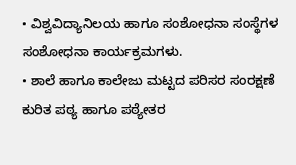• ವಿಶ್ವವಿದ್ಯಾನಿಲಯ ಹಾಗೂ ಸಂಶೋಧನಾ ಸಂಸ್ಥೆಗಳ ಸಂಶೋಧನಾ ಕಾರ್ಯಕ್ರಮಗಳು.
• ಶಾಲೆ ಹಾಗೂ ಕಾಲೇಜು ಮಟ್ಟದ ಪರಿಸರ ಸಂರಕ್ಷಣೆ ಕುರಿತ ಪಠ್ಯ ಹಾಗೂ ಪಠ್ಯೇತರ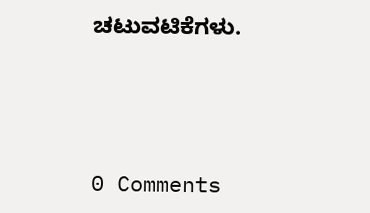ಚಟುವಟಿಕೆಗಳು.





0 Comments